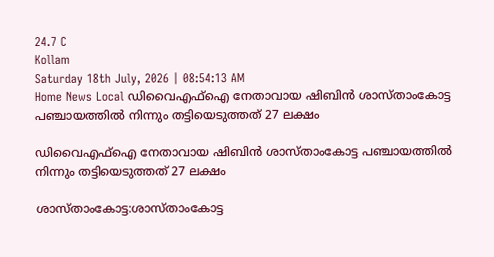24.7 C
Kollam
Saturday 18th July, 2026 | 08:54:13 AM
Home News Local ഡിവൈഎഫ്ഐ നേതാവായ ഷിബിൻ ശാസ്‌താംകോട്ട പഞ്ചായത്തിൽ നിന്നും തട്ടിയെടുത്തത് 27 ലക്ഷം

ഡിവൈഎഫ്ഐ നേതാവായ ഷിബിൻ ശാസ്‌താംകോട്ട പഞ്ചായത്തിൽ നിന്നും തട്ടിയെടുത്തത് 27 ലക്ഷം

ശാസ്താംകോട്ട:ശാസ്താംകോട്ട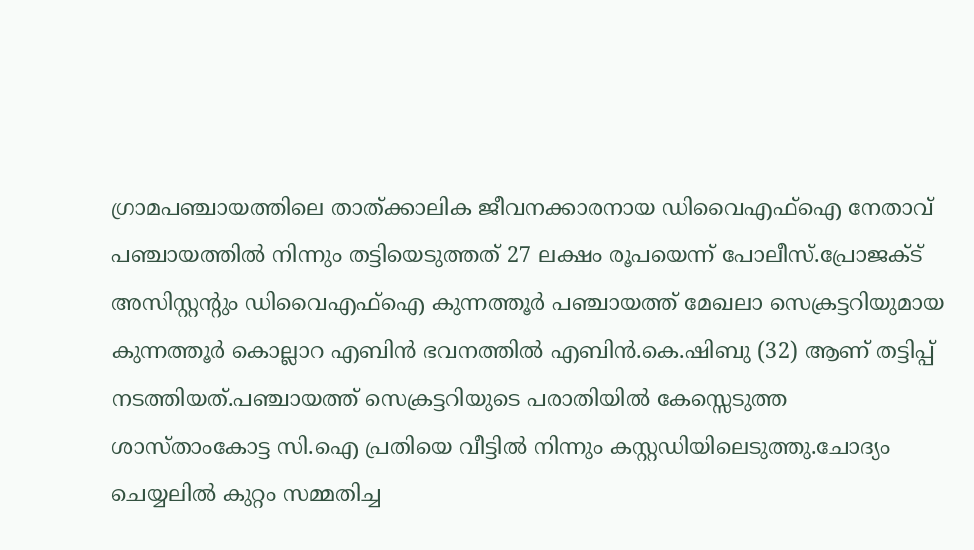ഗ്രാമപഞ്ചായത്തിലെ താത്ക്കാലിക ജീവനക്കാരനായ ഡിവൈഎഫ്ഐ നേതാവ് പഞ്ചായത്തിൽ നിന്നും തട്ടിയെടുത്തത് 27 ലക്ഷം രൂപയെന്ന് പോലീസ്.പ്രോജക്ട് അസിസ്റ്റൻ്റും ഡിവൈഎഫ്ഐ കുന്നത്തൂർ പഞ്ചായത്ത് മേഖലാ സെക്രട്ടറിയുമായ കുന്നത്തൂർ കൊല്ലാറ എബിൻ ഭവനത്തിൽ എബിൻ.കെ.ഷിബു (32) ആണ് തട്ടിപ്പ് നടത്തിയത്.പഞ്ചായത്ത് സെക്രട്ടറിയുടെ പരാതിയിൽ കേസ്സെടുത്ത ശാസ്താംകോട്ട സി.ഐ പ്രതിയെ വീട്ടിൽ നിന്നും കസ്റ്റഡിയിലെടുത്തു.ചോദ്യം ചെയ്യലിൽ കുറ്റം സമ്മതിച്ച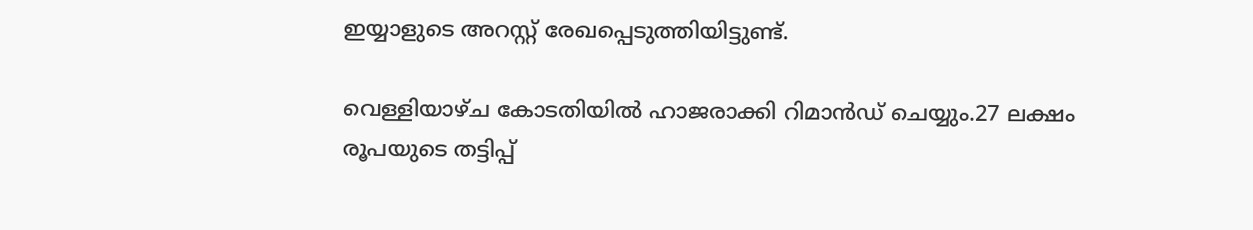ഇയ്യാളുടെ അറസ്റ്റ് രേഖപ്പെടുത്തിയിട്ടുണ്ട്.

വെള്ളിയാഴ്ച കോടതിയിൽ ഹാജരാക്കി റിമാൻഡ് ചെയ്യും.27 ലക്ഷം രൂപയുടെ തട്ടിപ്പ്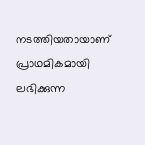നടത്തിയതായാണ് പ്രാഥമികമായി ലഭിക്കുന്ന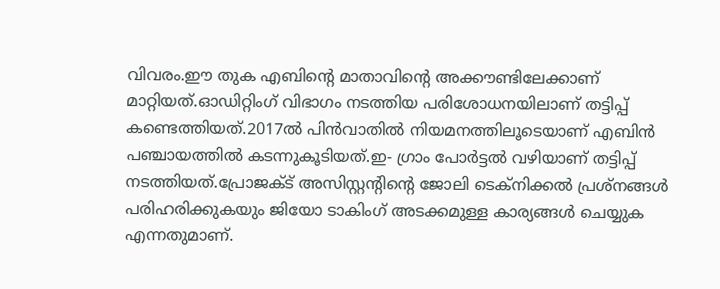വിവരം.ഈ തുക എബിൻ്റെ മാതാവിൻ്റെ അക്കൗണ്ടിലേക്കാണ് മാറ്റിയത്.ഓഡിറ്റിംഗ് വിഭാഗം നടത്തിയ പരിശോധനയിലാണ് തട്ടിപ്പ് കണ്ടെത്തിയത്.2017ൽ പിൻവാതിൽ നിയമനത്തിലൂടെയാണ് എബിൻ പഞ്ചായത്തിൽ കടന്നുകൂടിയത്.ഇ- ഗ്രാം പോർട്ടൽ വഴിയാണ് തട്ടിപ്പ് നടത്തിയത്.പ്രോജക്ട് അസിസ്റ്റൻ്റിന്റെ ജോലി ടെക്നിക്കൽ പ്രശ്നങ്ങൾ പരിഹരിക്കുകയും ജിയോ ടാകിംഗ് അടക്കമുള്ള കാര്യങ്ങൾ ചെയ്യുക എന്നതുമാണ്.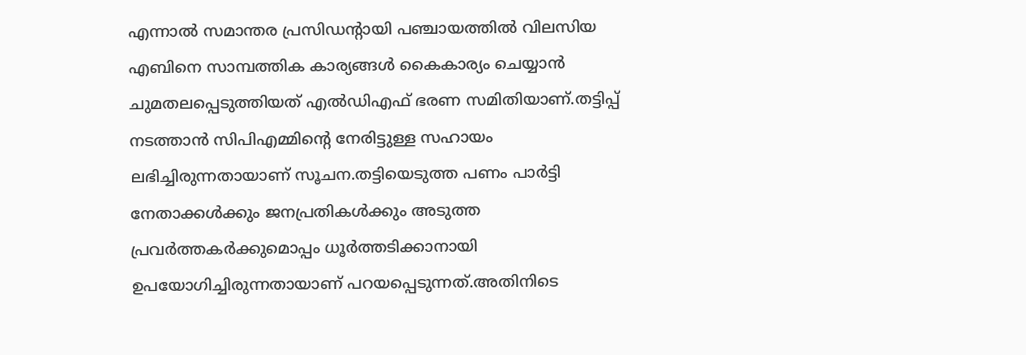എന്നാൽ സമാന്തര പ്രസിഡൻ്റായി പഞ്ചായത്തിൽ വിലസിയ എബിനെ സാമ്പത്തിക കാര്യങ്ങൾ കൈകാര്യം ചെയ്യാൻ ചുമതലപ്പെടുത്തിയത് എൽഡിഎഫ് ഭരണ സമിതിയാണ്.തട്ടിപ്പ് നടത്താൻ സിപിഎമ്മിൻ്റെ നേരിട്ടുള്ള സഹായം ലഭിച്ചിരുന്നതായാണ് സൂചന.തട്ടിയെടുത്ത പണം പാർട്ടി നേതാക്കൾക്കും ജനപ്രതികൾക്കും അടുത്ത പ്രവർത്തകർക്കുമൊപ്പം ധൂർത്തടിക്കാനായി ഉപയോഗിച്ചിരുന്നതായാണ് പറയപ്പെടുന്നത്.അതിനിടെ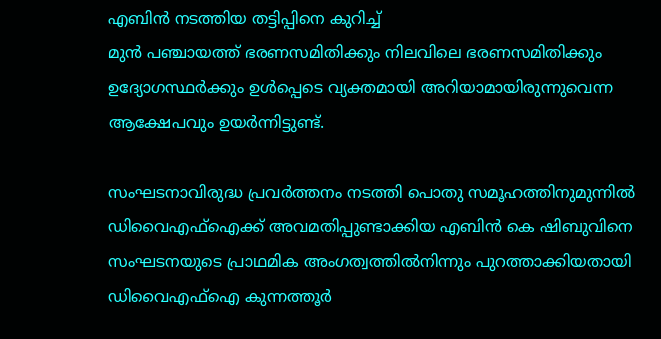എബിൻ നടത്തിയ തട്ടിപ്പിനെ കുറിച്ച്
മുൻ പഞ്ചായത്ത് ഭരണസമിതിക്കും നിലവിലെ ഭരണസമിതിക്കും ഉദ്യോഗസ്ഥർക്കും ഉൾപ്പെടെ വ്യക്തമായി അറിയാമായിരുന്നുവെന്ന ആക്ഷേപവും ഉയർന്നിട്ടുണ്ട്.

സംഘടനാവിരുദ്ധ പ്രവര്‍ത്തനം നടത്തി പൊതു സമൂഹത്തിനുമുന്നില്‍ ഡിവൈഎഫ്‌ഐക്ക് അവമതിപ്പുണ്ടാക്കിയ എബിന്‍ കെ ഷിബുവിനെ സംഘടനയുടെ പ്രാഥമിക അംഗത്വത്തില്‍നിന്നും പുറത്താക്കിയതായി ഡിവൈഎഫ്‌ഐ കുന്നത്തൂര്‍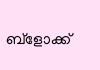ബ്‌ളോക്ക്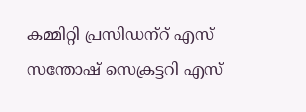കമ്മിറ്റി പ്രസിഡന്‌റ് എസ് സന്തോഷ് സെക്രട്ടറി എസ്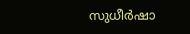സുധീര്‍ഷാ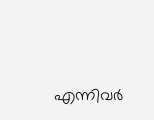എന്നിവര്‍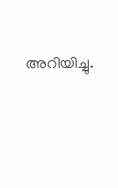അറിയിച്ചു.